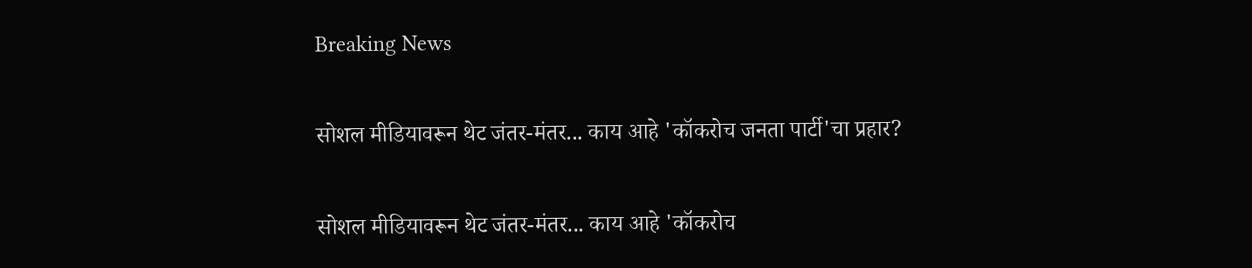Breaking News

सोशल मीडियावरून थेट जंतर-मंतर... काय आहे 'कॉकरोच जनता पार्टी'चा प्रहार?

सोशल मीडियावरून थेट जंतर-मंतर... काय आहे 'कॉकरोच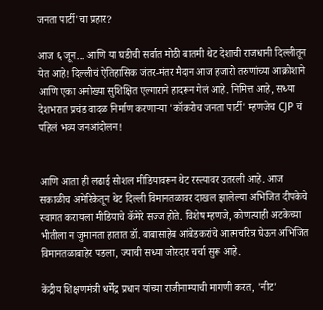जनता पार्टी'चा प्रहार?

आज ६ जून... आणि या घडीची सर्वात मोठी बातमी थेट देशाची राजधानी दिल्लीतून येत आहे! दिल्लीचं ऐतिहासिक जंतर-मंतर मैदान आज हजारो तरुणांच्या आक्रोशाने आणि एका अनोख्या सुशिक्षित एल्गाराने हादरून गेलं आहे. निमित्त आहे, सध्या देशभरात प्रचंड वादळ निर्माण करणाऱ्या 'कॉकरोच जनता पार्टी' म्हणजेच CJP चं पहिलं भव्य जनआंदोलन!


आणि आता ही लढाई सोशल मीडियावरून थेट रस्त्यावर उतरली आहे. आज सकाळीच अमेरिकेतून थेट दिल्ली विमानतळावर दाखल झालेल्या अभिजित दीपकेचे स्वागत करायला मीडियाचे कॅमेरे सज्ज होते. विशेष म्हणजे, कोणत्याही अटकेच्या भीतीला न जुमानता हातात डॉ. बाबासाहेब आंबेडकरांचे आत्मचरित्र घेऊन अभिजित विमानतळाबाहेर पडला, ज्याची सध्या जोरदार चर्चा सुरू आहे.

केंद्रीय शिक्षणमंत्री धर्मेंद्र प्रधान यांच्या राजीनाम्याची मागणी करत, 'नीट'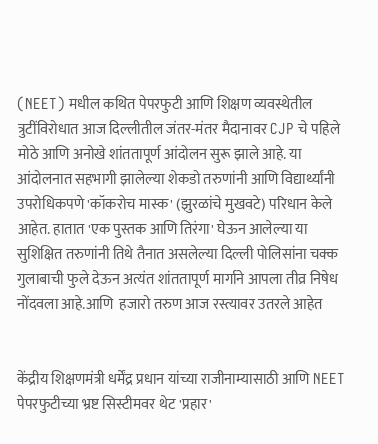(NEET) मधील कथित पेपरफुटी आणि शिक्षण व्यवस्थेतील त्रुटींविरोधात आज दिल्लीतील जंतर-मंतर मैदानावर CJP चे पहिले मोठे आणि अनोखे शांततापूर्ण आंदोलन सुरू झाले आहे. या आंदोलनात सहभागी झालेल्या शेकडो तरुणांनी आणि विद्यार्थ्यांनी उपरोधिकपणे 'कॉकरोच मास्क' (झुरळांचे मुखवटे) परिधान केले आहेत. हातात 'एक पुस्तक आणि तिरंगा' घेऊन आलेल्या या सुशिक्षित तरुणांनी तिथे तैनात असलेल्या दिल्ली पोलिसांना चक्क गुलाबाची फुले देऊन अत्यंत शांततापूर्ण मार्गाने आपला तीव्र निषेध नोंदवला आहे.आणि  हजारो तरुण आज रस्त्यावर उतरले आहेत


केंद्रीय शिक्षणमंत्री धर्मेंद्र प्रधान यांच्या राजीनाम्यासाठी आणि NEET पेपरफुटीच्या भ्रष्ट सिस्टीमवर थेट 'प्रहार'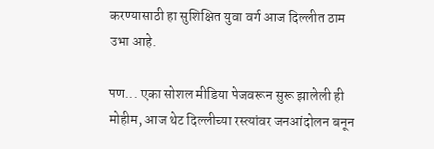करण्यासाठी हा सुशिक्षित युवा वर्ग आज दिल्लीत ठाम उभा आहे.

पण... एका सोशल मीडिया पेजवरून सुरू झालेली ही मोहीम, आज थेट दिल्लीच्या रस्त्यांवर जनआंदोलन बनून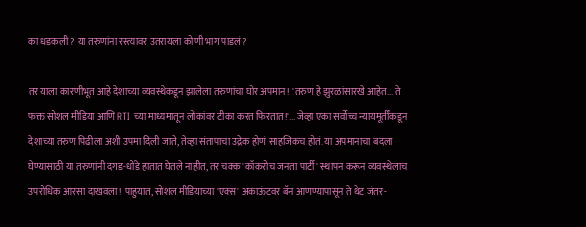का धडकली? या तरुणांना रस्त्यावर उतरायला कोणी भाग पाडलं?

तर याला कारणीभूत आहे देशाच्या व्यवस्थेकडून झालेला तरुणांचा घोर अपमान! 'तरुण हे झुरळांसारखे आहेत... ते फक्त सोशल मीडिया आणि RTI च्या माध्यमातून लोकांवर टीका करत फिरतात!'... जेव्हा एका सर्वोच्च न्यायमूर्तींकडून देशाच्या तरुण पिढीला अशी उपमा दिली जाते, तेव्हा संतापाचा उद्रेक होणं साहजिकच होतं. या अपमानाचा बदला घेण्यासाठी या तरुणांनी दगड-धोंडे हातात घेतले नाहीत, तर चक्क 'कॉकरोच जनता पार्टी' स्थापन करून व्यवस्थेलाच उपरोधिक आरसा दाखवला! पाहुयात, सोशल मीडियाच्या 'एक्स' अकाऊंटवर बॅन आणण्यापासून ते थेट जंतर-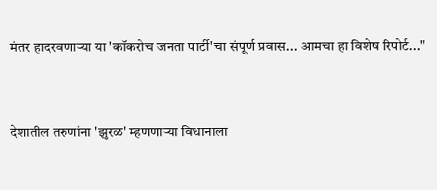मंतर हादरवणाऱ्या या 'कॉकरोच जनता पार्टी'चा संपूर्ण प्रवास... आमचा हा विशेष रिपोर्ट..."


देशातील तरुणांना 'झुरळ' म्हणणाऱ्या विधानाला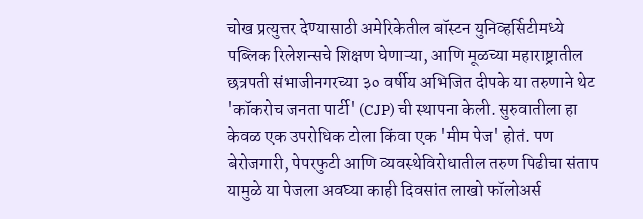चोख प्रत्युत्तर देण्यासाठी अमेरिकेतील बॉस्टन युनिव्हर्सिटीमध्ये पब्लिक रिलेशन्सचे शिक्षण घेणाऱ्या, आणि मूळच्या महाराष्ट्रातील छत्रपती संभाजीनगरच्या ३० वर्षीय अभिजित दीपके या तरुणाने थेट 'कॉकरोच जनता पार्टी' (CJP) ची स्थापना केली. सुरुवातीला हा केवळ एक उपरोधिक टोला किंवा एक 'मीम पेज' होतं. पण बेरोजगारी, पेपरफुटी आणि व्यवस्थेविरोधातील तरुण पिढीचा संताप यामुळे या पेजला अवघ्या काही दिवसांत लाखो फॉलोअर्स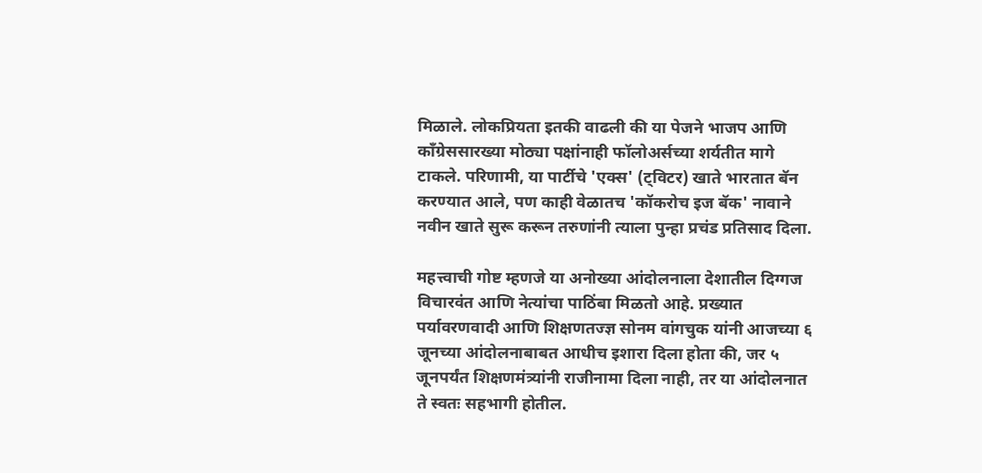मिळाले. लोकप्रियता इतकी वाढली की या पेजने भाजप आणि काँग्रेससारख्या मोठ्या पक्षांनाही फॉलोअर्सच्या शर्यतीत मागे टाकले. परिणामी, या पार्टीचे 'एक्स' (ट्विटर) खाते भारतात बॅन करण्यात आले, पण काही वेळातच 'कॉकरोच इज बॅक' नावाने नवीन खाते सुरू करून तरुणांनी त्याला पुन्हा प्रचंड प्रतिसाद दिला.

महत्त्वाची गोष्ट म्हणजे या अनोख्या आंदोलनाला देशातील दिग्गज विचारवंत आणि नेत्यांचा पाठिंबा मिळतो आहे. प्रख्यात पर्यावरणवादी आणि शिक्षणतज्ज्ञ सोनम वांगचुक यांनी आजच्या ६ जूनच्या आंदोलनाबाबत आधीच इशारा दिला होता की, जर ५ जूनपर्यंत शिक्षणमंत्र्यांनी राजीनामा दिला नाही, तर या आंदोलनात ते स्वतः सहभागी होतील.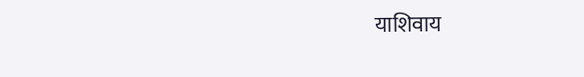याशिवाय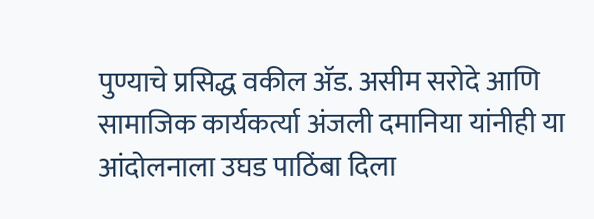पुण्याचे प्रसिद्ध वकील अ‍ॅड. असीम सरोदे आणि सामाजिक कार्यकर्त्या अंजली दमानिया यांनीही या आंदोलनाला उघड पाठिंबा दिला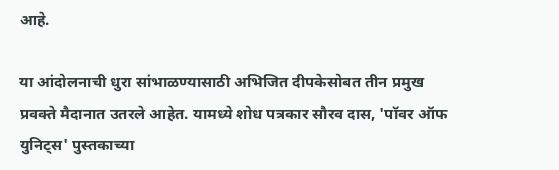आहे.

या आंदोलनाची धुरा सांभाळण्यासाठी अभिजित दीपकेसोबत तीन प्रमुख प्रवक्ते मैदानात उतरले आहेत. यामध्ये शोध पत्रकार सौरव दास, 'पॉवर ऑफ युनिट्स' पुस्तकाच्या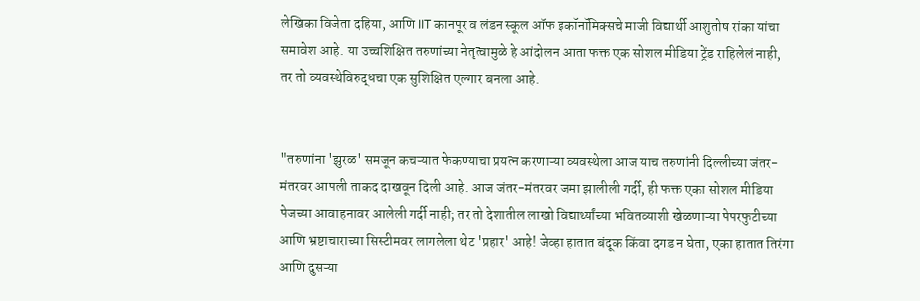लेखिका विजेता दहिया, आणि IIT कानपूर व लंडन स्कूल ऑफ इकॉनॉमिक्सचे माजी विद्यार्थी आशुतोष रांका यांचा समावेश आहे. या उच्चशिक्षित तरुणांच्या नेतृत्वामुळे हे आंदोलन आता फक्त एक सोशल मीडिया ट्रेंड राहिलेलं नाही, तर तो व्यवस्थेविरुद्धचा एक सुशिक्षित एल्गार बनला आहे.


"तरुणांना 'झुरळ' समजून कचऱ्यात फेकण्याचा प्रयत्न करणाऱ्या व्यवस्थेला आज याच तरुणांनी दिल्लीच्या जंतर-मंतरवर आपली ताकद दाखवून दिली आहे. आज जंतर-मंतरवर जमा झालीली गर्दी, ही फक्त एका सोशल मीडिया पेजच्या आवाहनावर आलेली गर्दी नाही; तर तो देशातील लाखो विद्यार्थ्यांच्या भवितव्याशी खेळणाऱ्या पेपरफुटीच्या आणि भ्रष्टाचाराच्या सिस्टीमवर लागलेला थेट 'प्रहार' आहे! जेव्हा हातात बंदूक किंवा दगड न घेता, एका हातात तिरंगा आणि दुसऱ्या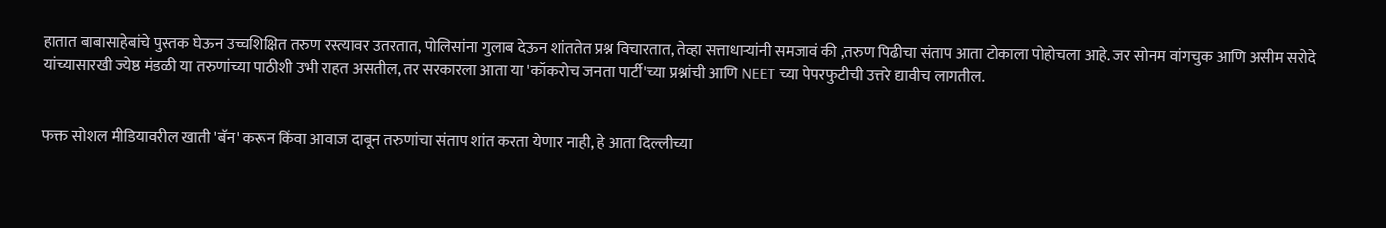हातात बाबासाहेबांचे पुस्तक घेऊन उच्चशिक्षित तरुण रस्त्यावर उतरतात, पोलिसांना गुलाब देऊन शांततेत प्रश्न विचारतात, तेव्हा सत्ताधाऱ्यांनी समजावं की ,तरुण पिढीचा संताप आता टोकाला पोहोचला आहे. जर सोनम वांगचुक आणि असीम सरोदे यांच्यासारखी ज्येष्ठ मंडळी या तरुणांच्या पाठीशी उभी राहत असतील, तर सरकारला आता या 'कॉकरोच जनता पार्टी'च्या प्रश्नांची आणि NEET च्या पेपरफुटीची उत्तरे द्यावीच लागतील.


फक्त सोशल मीडियावरील खाती 'बॅन' करून किंवा आवाज दाबून तरुणांचा संताप शांत करता येणार नाही, हे आता दिल्लीच्या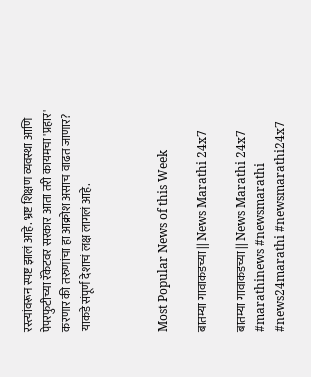रस्त्यांवरून स्पष्ट झालं आहे. भ्रष्ट शिक्षण व्यवस्था आणि पेपरफुटीच्या रॅकेटवर सरकार आता तरी कायमचा 'प्रहार' करणार की तरुणांचा हा आक्रोश असाच वाढत जाणार? याकडे संपूर्ण देशाचं लक्ष लागलं आहे.



Most Popular News of this Week

बातम्या गावाकडच्या || News Marathi 24x7

बातम्या गावाकडच्या || News Marathi 24x7 #marathinews #newsmarathi #news24marathi #newsmarathi24x7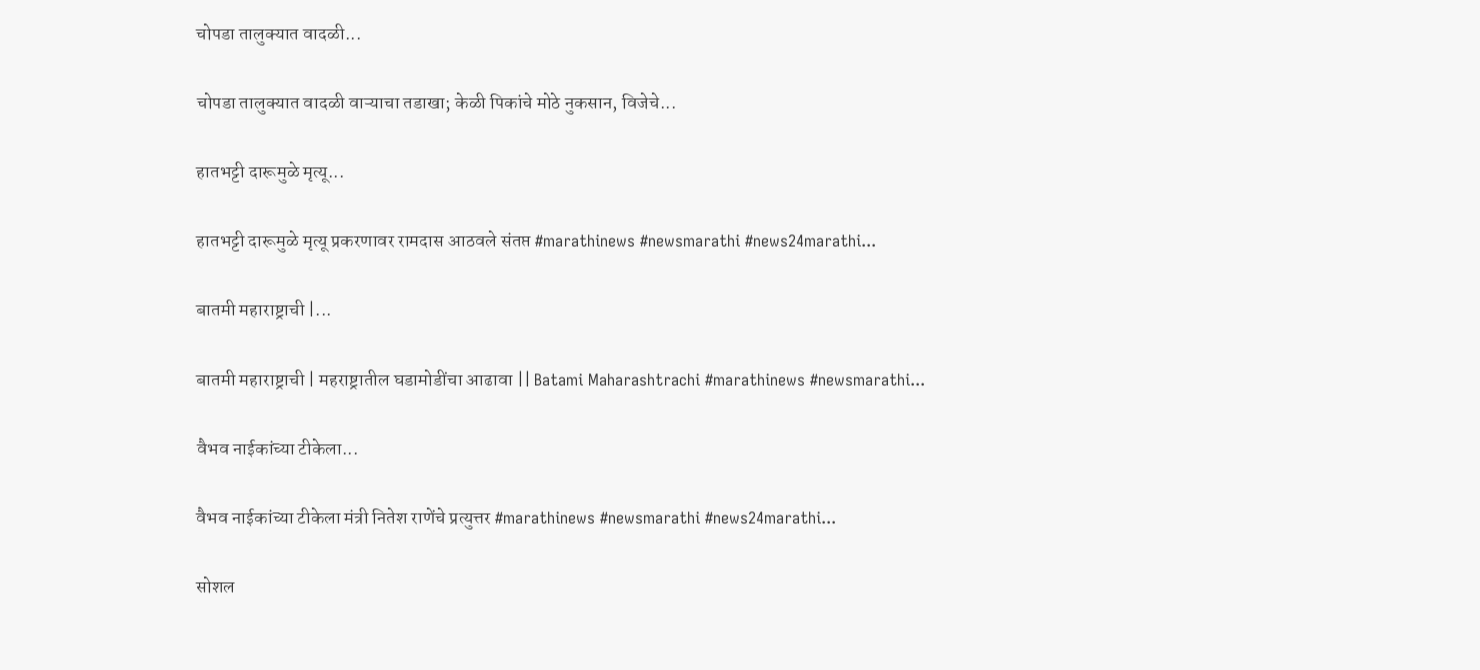चोपडा तालुक्यात वादळी...

चोपडा तालुक्यात वादळी वाऱ्याचा तडाखा; केळी पिकांचे मोठे नुकसान, विजेचे...

हातभट्टी दारूमुळे मृत्यू...

हातभट्टी दारूमुळे मृत्यू प्रकरणावर रामदास आठवले संतप्त #marathinews #newsmarathi #news24marathi...

बातमी महाराष्ट्राची |...

बातमी महाराष्ट्राची | महराष्ट्रातील घडामोडींचा आढावा || Batami Maharashtrachi #marathinews #newsmarathi...

वैभव नाईकांच्या टीकेला...

वैभव नाईकांच्या टीकेला मंत्री नितेश राणेंचे प्रत्युत्तर #marathinews #newsmarathi #news24marathi...

सोशल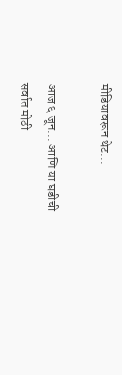मीडियावरून थेट...

आज ६ जून... आणि या घडीची सर्वात मोठी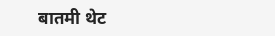बातमी थेट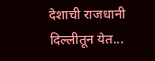देशाची राजधानी दिल्लीतून येत...